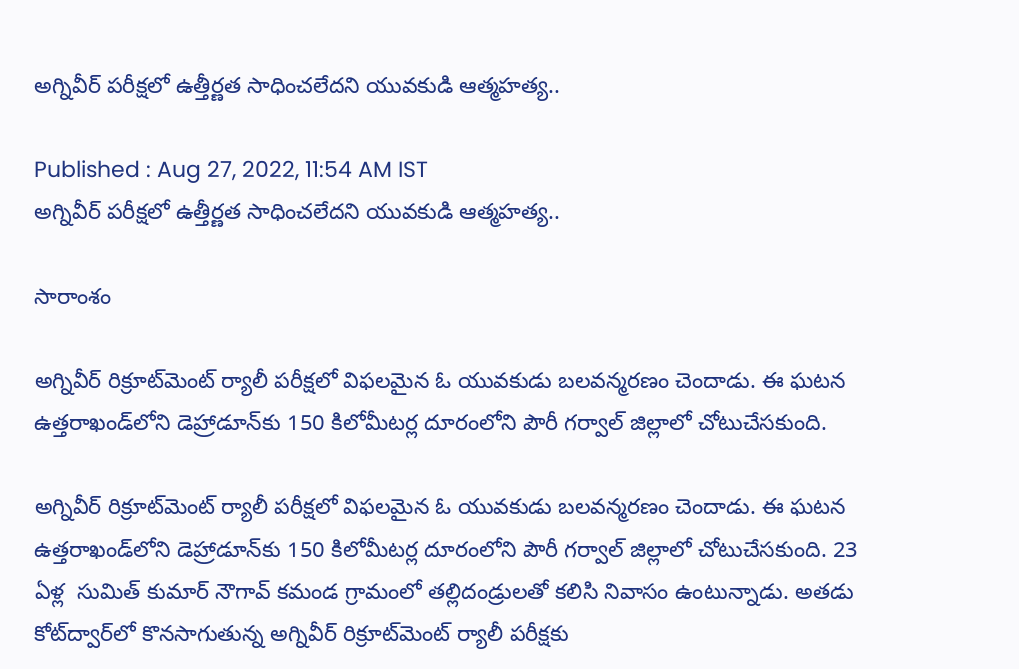అగ్నివీర్ పరీక్షలో ఉత్తీర్ణత సాధించలేదని యువకుడి ఆత్మహత్య..

Published : Aug 27, 2022, 11:54 AM IST
అగ్నివీర్ పరీక్షలో ఉత్తీర్ణత సాధించలేదని యువకుడి ఆత్మహత్య..

సారాంశం

అగ్నివీర్ రిక్రూట్‌మెంట్ ర్యాలీ పరీక్షలో విఫలమైన ఓ యువకుడు బలవన్మరణం చెందాడు. ఈ ఘటన ఉత్తరాఖండ్‌లోని డెహ్రాడూన్‌కు 150 కిలోమీటర్ల దూరంలోని పౌరీ గర్వాల్ జిల్లాలో చోటుచేసకుంది.

అగ్నివీర్ రిక్రూట్‌మెంట్ ర్యాలీ పరీక్షలో విఫలమైన ఓ యువకుడు బలవన్మరణం చెందాడు. ఈ ఘటన ఉత్తరాఖండ్‌లోని డెహ్రాడూన్‌కు 150 కిలోమీటర్ల దూరంలోని పౌరీ గర్వాల్ జిల్లాలో చోటుచేసకుంది. 23 ఏళ్ల  సుమిత్ కుమార్ నౌగావ్ కమండ గ్రామంలో తల్లిదండ్రులతో కలిసి నివాసం ఉంటున్నాడు. అతడు కోట్‌ద్వార్‌లో కొనసాగుతున్న అగ్నివీర్ రిక్రూట్‌మెంట్ ర్యాలీ పరీక్ష‌కు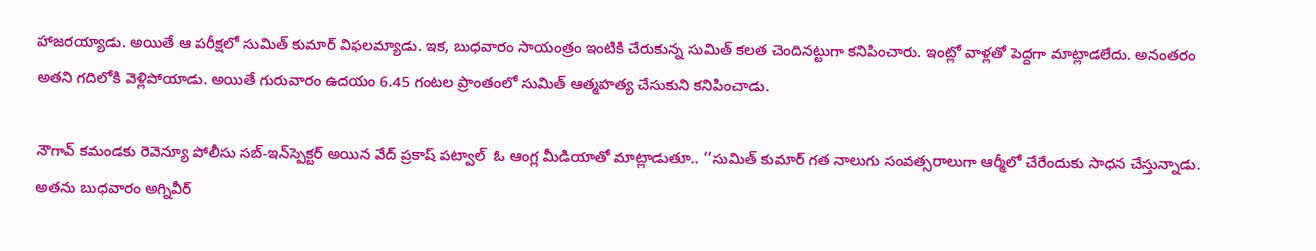హాజరయ్యాడు. అయితే ఆ పరీక్షలో సుమిత్ కుమార్ విఫలమ్యాడు. ఇక, బుధవారం సాయంత్రం ఇంటికి చేరుకున్న సుమిత్ కలత చెందినట్టుగా కనిపించారు. ఇంట్లో వాళ్లతో పెద్దగా మాట్లాడలేదు. అనంతరం అతని గదిలోకి వెళ్లిపోయాడు. అయితే గురువారం ఉదయం 6.45 గంటల ప్రాంతంలో సుమిత్ ఆత్మహత్య చేసుకుని కనిపించాడు.

నౌగావ్ కమండకు రెవెన్యూ పోలీసు సబ్-ఇన్‌స్పెక్టర్ అయిన వేద్‌ ప్రకాష్ పట్వాల్  ఓ ఆంగ్ల మీడియాతో మాట్లాడుతూ.. ‘‘సుమిత్ కుమార్ గత నాలుగు సంవత్సరాలుగా ఆర్మీలో చేరేందుకు సాధన చేస్తున్నాడు. అతను బుధవారం అగ్నివీర్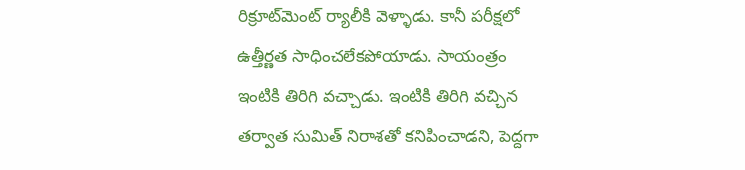రిక్రూట్‌మెంట్ ర్యాలీకి వెళ్ళాడు. కానీ పరీక్షలో ఉత్తీర్ణత సాధించలేకపోయాడు. సాయంత్రం ఇంటికి తిరిగి వచ్చాడు. ఇంటికి తిరిగి వచ్చిన తర్వాత సుమిత్ నిరాశతో కనిపించాడని, పెద్దగా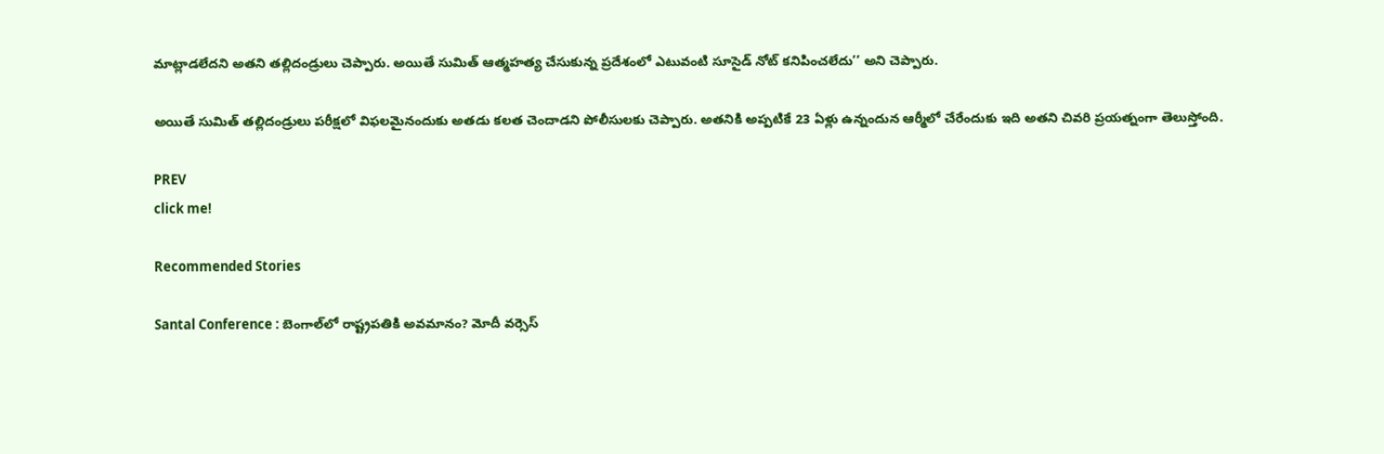మాట్లాడలేదని అతని తల్లిదండ్రులు చెప్పారు. అయితే సుమిత్ ఆత్మహత్య చేసుకున్న ప్రదేశంలో ఎటువంటి సూసైడ్ నోట్ కనిపించలేదు’’ అని చెప్పారు.

అయితే సుమిత్ తల్లిదండ్రులు పరీక్షలో విఫలమైనందుకు అతడు కలత చెందాడని పోలీసులకు చెప్పారు. అతనికి అప్పటికే 23 ఏళ్లు ఉన్నందున ఆర్మీలో చేరేందుకు ఇది అతని చివరి ప్రయత్నంగా తెలుస్తోంది.

PREV
click me!

Recommended Stories

Santal Conference : బెంగాల్‌లో రాష్ట్రపతికి అవమానం? మోదీ వర్సెస్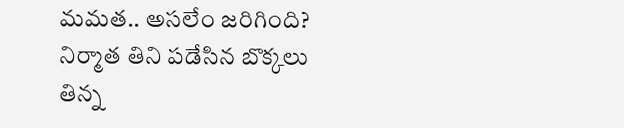మమత.. అసలేం జరిగింది?
నిర్మాత తిని ప‌డేసిన బొక్క‌లు తిన్న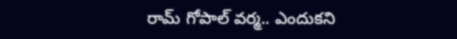రామ్ గోపాల్ వ‌ర్మ‌.. ఎందుక‌ని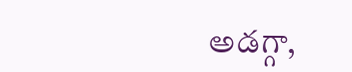అడ‌గ్గా,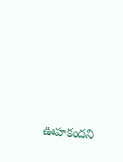ఊహ‌కంద‌ని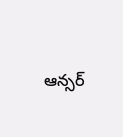ఆన్స‌ర్‌